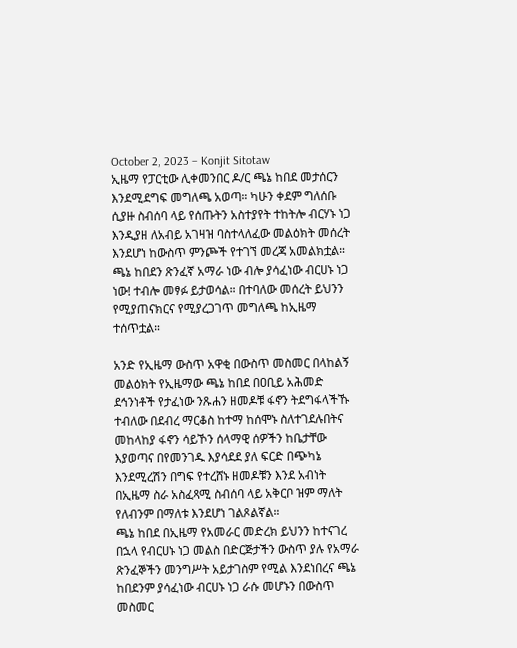October 2, 2023 – Konjit Sitotaw
ኢዜማ የፓርቲው ሊቀመንበር ዶ/ር ጫኔ ከበደ መታሰርን እንደሚደግፍ መግለጫ አወጣ። ካሁን ቀደም ግለሰቡ ሲያዙ ስብሰባ ላይ የሰጡትን አስተያየት ተከትሎ ብርሃኑ ነጋ እንዲያዘ ለአብይ አገዛዝ ባስተላለፈው መልዕክት መሰረት እንደሆነ ከውስጥ ምንጮች የተገኘ መረጃ አመልክቷል።
ጫኔ ከበደን ጽንፈኛ አማራ ነው ብሎ ያሳፈነው ብርሀኑ ነጋ ነው! ተብሎ መፃፉ ይታወሳል። በተባለው መሰረት ይህንን የሚያጠናክርና የሚያረጋገጥ መግለጫ ከኢዜማ ተሰጥቷል።

አንድ የኢዜማ ውስጥ አዋቂ በውስጥ መስመር በላከልኝ መልዕክት የኢዜማው ጫኔ ከበደ በዐቢይ አሕመድ ደኅንነቶች የታፈነው ንጹሐን ዘመዶቹ ፋኖን ትደግፋላችኹ ተብለው በደብረ ማርቆስ ከተማ ከሰሞኑ ስለተገደሉበትና መከላከያ ፋኖን ሳይኾን ሰላማዊ ሰዎችን ከቤታቸው እያወጣና በየመንገዱ እያሳደደ ያለ ፍርድ በጭካኔ እንደሚረሽን በግፍ የተረሸኑ ዘመዶቹን እንደ አብነት በኢዜማ ስራ አስፈጻሚ ስብሰባ ላይ አቅርቦ ዝም ማለት የለብንም በማለቱ እንደሆነ ገልጾልኛል።
ጫኔ ከበደ በኢዜማ የአመራር መድረክ ይህንን ከተናገረ በኋላ የብርሀኑ ነጋ መልስ በድርጅታችን ውስጥ ያሉ የአማራ ጽንፈኞችን መንግሥት አይታገስም የሚል እንደነበረና ጫኔ ከበደንም ያሳፈነው ብርሀኑ ነጋ ራሱ መሆኑን በውስጥ መስመር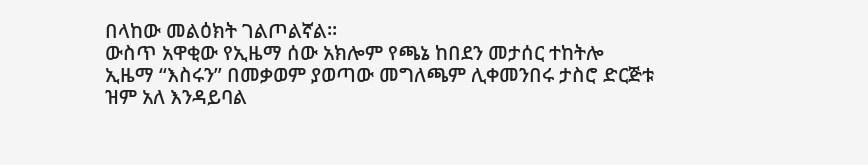በላከው መልዕክት ገልጦልኛል።
ውስጥ አዋቂው የኢዜማ ሰው አክሎም የጫኔ ከበደን መታሰር ተከትሎ ኢዜማ “እስሩን” በመቃወም ያወጣው መግለጫም ሊቀመንበሩ ታስሮ ድርጅቱ ዝም አለ እንዳይባል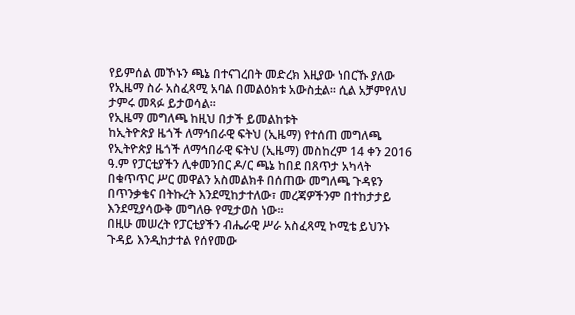የይምሰል መኾኑን ጫኔ በተናገረበት መድረክ እዚያው ነበርኹ ያለው የኢዜማ ስራ አስፈጻሚ አባል በመልዕክቱ አውስቷል። ሲል አቻምየለህ ታምሩ መጻፉ ይታወሳል።
የኢዜማ መግለጫ ከዚህ በታች ይመልከቱት
ከኢትዮጵያ ዜጎች ለማኅበራዊ ፍትህ (ኢዜማ) የተሰጠ መግለጫ
የኢትዮጵያ ዜጎች ለማኅበራዊ ፍትህ (ኢዜማ) መስከረም 14 ቀን 2016 ዓ.ም የፓርቲያችን ሊቀመንበር ዶ/ር ጫኔ ከበደ በጸጥታ አካላት በቁጥጥር ሥር መዋልን አስመልክቶ በሰጠው መግለጫ ጉዳዩን በጥንቃቄና በትኩረት እንደሚከታተለው፣ መረጃዎችንም በተከታታይ እንደሚያሳውቅ መግለፁ የሚታወስ ነው፡፡
በዚሁ መሠረት የፓርቲያችን ብሔራዊ ሥራ አስፈጻሚ ኮሚቴ ይህንኑ ጉዳይ እንዲከታተል የሰየመው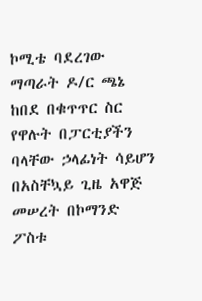ኮሚቴ ባደረገው ማጣራት ዶ/ር ጫኔ ከበደ በቁጥጥር ስር የዋሉት በፓርቲያችን ባላቸው ኃላፊነት ሳይሆን በአስቸኳይ ጊዜ አዋጅ መሠረት በኮማንድ ፖስቱ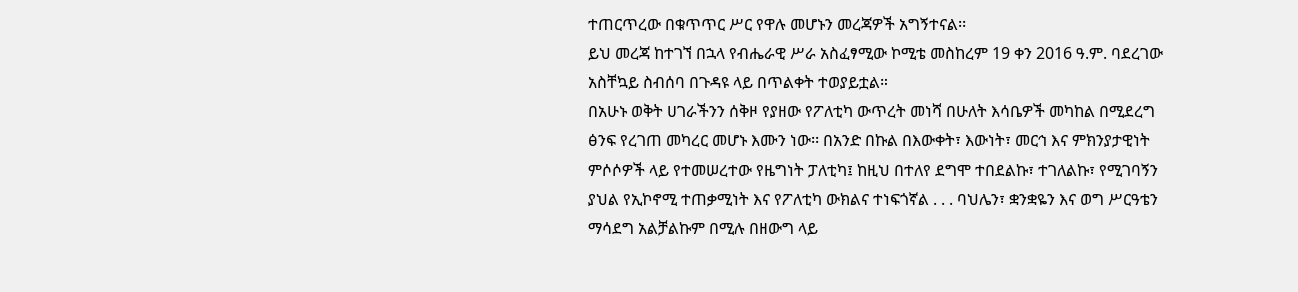ተጠርጥረው በቁጥጥር ሥር የዋሉ መሆኑን መረጃዎች አግኝተናል፡፡
ይህ መረጃ ከተገኘ በኋላ የብሔራዊ ሥራ አስፈፃሚው ኮሚቴ መስከረም 19 ቀን 2016 ዓ.ም. ባደረገው አስቸኳይ ስብሰባ በጉዳዩ ላይ በጥልቀት ተወያይቷል።
በአሁኑ ወቅት ሀገራችንን ሰቅዞ የያዘው የፖለቲካ ውጥረት መነሻ በሁለት እሳቤዎች መካከል በሚደረግ ፅንፍ የረገጠ መካረር መሆኑ እሙን ነው፡፡ በአንድ በኩል በእውቀት፣ እውነት፣ መርኅ እና ምክንያታዊነት ምሶሶዎች ላይ የተመሠረተው የዜግነት ፓለቲካ፤ ከዚህ በተለየ ደግሞ ተበደልኩ፣ ተገለልኩ፣ የሚገባኝን ያህል የኢኮኖሚ ተጠቃሚነት እና የፖለቲካ ውክልና ተነፍጎኛል . . . ባህሌን፣ ቋንቋዬን እና ወግ ሥርዓቴን ማሳደግ አልቻልኩም በሚሉ በዘውግ ላይ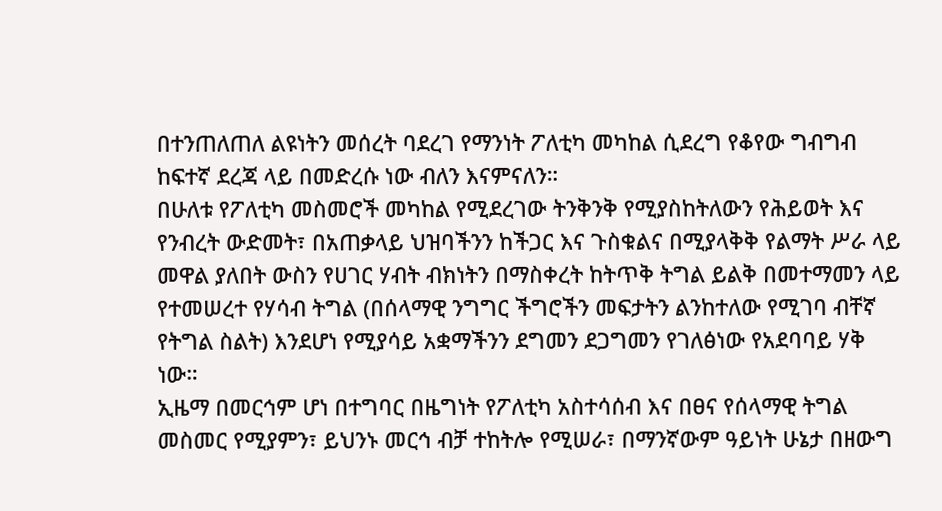በተንጠለጠለ ልዩነትን መሰረት ባደረገ የማንነት ፖለቲካ መካከል ሲደረግ የቆየው ግብግብ ከፍተኛ ደረጃ ላይ በመድረሱ ነው ብለን እናምናለን።
በሁለቱ የፖለቲካ መስመሮች መካከል የሚደረገው ትንቅንቅ የሚያስከትለውን የሕይወት እና የንብረት ውድመት፣ በአጠቃላይ ህዝባችንን ከችጋር እና ጉስቁልና በሚያላቅቅ የልማት ሥራ ላይ መዋል ያለበት ውስን የሀገር ሃብት ብክነትን በማስቀረት ከትጥቅ ትግል ይልቅ በመተማመን ላይ የተመሠረተ የሃሳብ ትግል (በሰላማዊ ንግግር ችግሮችን መፍታትን ልንከተለው የሚገባ ብቸኛ የትግል ስልት) እንደሆነ የሚያሳይ አቋማችንን ደግመን ደጋግመን የገለፅነው የአደባባይ ሃቅ ነው።
ኢዜማ በመርኅም ሆነ በተግባር በዜግነት የፖለቲካ አስተሳሰብ እና በፀና የሰላማዊ ትግል መስመር የሚያምን፣ ይህንኑ መርኅ ብቻ ተከትሎ የሚሠራ፣ በማንኛውም ዓይነት ሁኔታ በዘውግ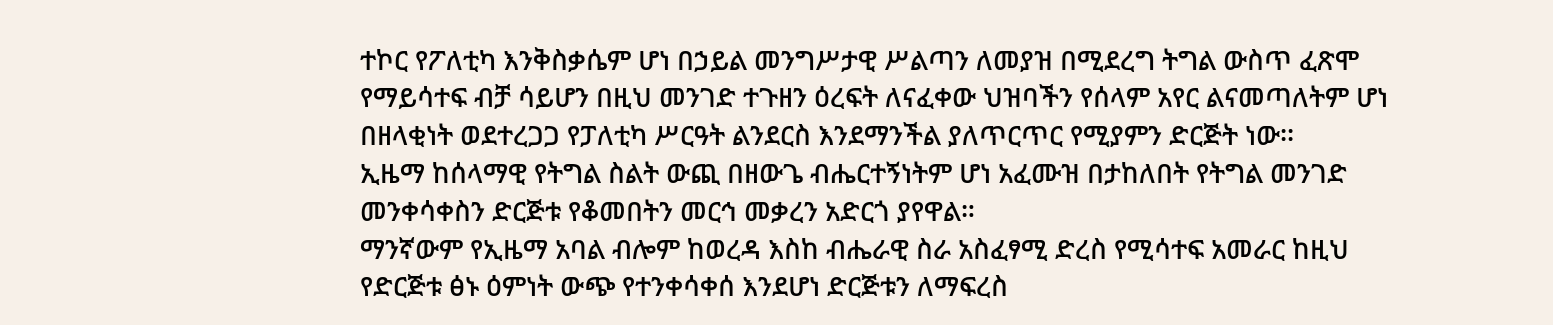ተኮር የፖለቲካ እንቅስቃሴም ሆነ በኃይል መንግሥታዊ ሥልጣን ለመያዝ በሚደረግ ትግል ውስጥ ፈጽሞ የማይሳተፍ ብቻ ሳይሆን በዚህ መንገድ ተጉዘን ዕረፍት ለናፈቀው ህዝባችን የሰላም አየር ልናመጣለትም ሆነ በዘላቂነት ወደተረጋጋ የፓለቲካ ሥርዓት ልንደርስ እንደማንችል ያለጥርጥር የሚያምን ድርጅት ነው፡፡
ኢዜማ ከሰላማዊ የትግል ስልት ውጪ በዘውጌ ብሔርተኝነትም ሆነ አፈሙዝ በታከለበት የትግል መንገድ መንቀሳቀስን ድርጅቱ የቆመበትን መርኅ መቃረን አድርጎ ያየዋል።
ማንኛውም የኢዜማ አባል ብሎም ከወረዳ እስከ ብሔራዊ ስራ አስፈፃሚ ድረስ የሚሳተፍ አመራር ከዚህ የድርጅቱ ፅኑ ዕምነት ውጭ የተንቀሳቀሰ እንደሆነ ድርጅቱን ለማፍረስ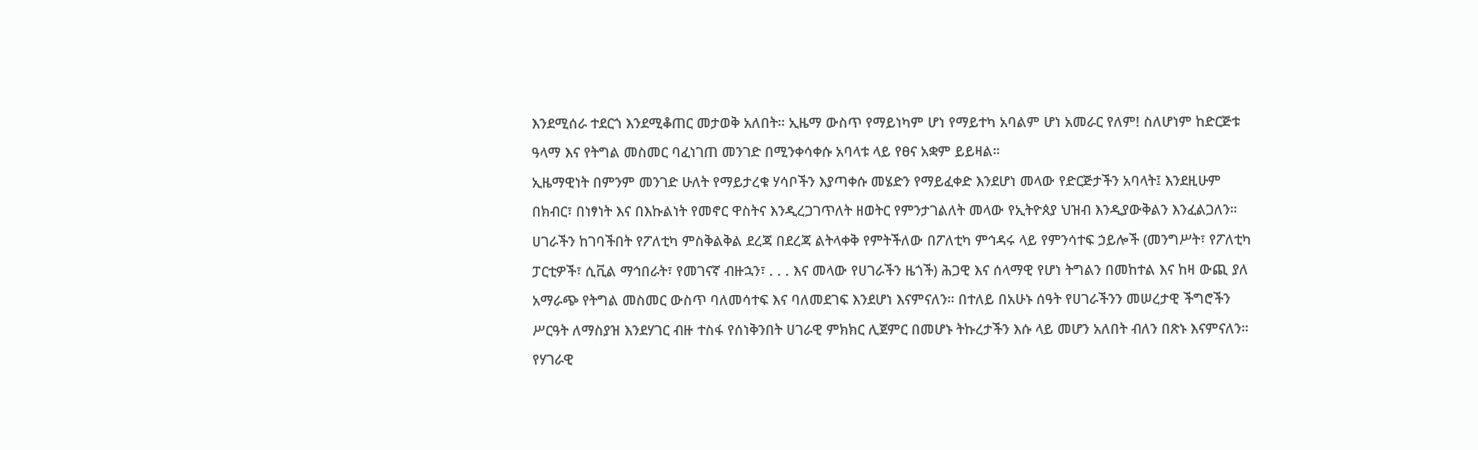እንደሚሰራ ተደርጎ እንደሚቆጠር መታወቅ አለበት። ኢዜማ ውስጥ የማይነካም ሆነ የማይተካ አባልም ሆነ አመራር የለም! ስለሆነም ከድርጅቱ ዓላማ እና የትግል መስመር ባፈነገጠ መንገድ በሚንቀሳቀሱ አባላቱ ላይ የፀና አቋም ይይዛል።
ኢዜማዊነት በምንም መንገድ ሁለት የማይታረቁ ሃሳቦችን እያጣቀሱ መሄድን የማይፈቀድ እንደሆነ መላው የድርጅታችን አባላት፤ እንደዚሁም በክብር፣ በነፃነት እና በእኩልነት የመኖር ዋስትና እንዲረጋገጥለት ዘወትር የምንታገልለት መላው የኢትዮጰያ ህዝብ እንዲያውቅልን እንፈልጋለን።
ሀገራችን ከገባችበት የፖለቲካ ምስቅልቅል ደረጃ በደረጃ ልትላቀቅ የምትችለው በፖለቲካ ምኅዳሩ ላይ የምንሳተፍ ኃይሎች (መንግሥት፣ የፖለቲካ ፓርቲዎች፣ ሲቪል ማኅበራት፣ የመገናኛ ብዙኋን፣ . . . እና መላው የሀገራችን ዜጎች) ሕጋዊ እና ሰላማዊ የሆነ ትግልን በመከተል እና ከዛ ውጪ ያለ አማራጭ የትግል መስመር ውስጥ ባለመሳተፍ እና ባለመደገፍ እንደሆነ እናምናለን። በተለይ በአሁኑ ሰዓት የሀገራችንን መሠረታዊ ችግሮችን ሥርዓት ለማስያዝ እንደሃገር ብዙ ተስፋ የሰነቅንበት ሀገራዊ ምክክር ሊጀምር በመሆኑ ትኩረታችን እሱ ላይ መሆን አለበት ብለን በጽኑ እናምናለን።
የሃገራዊ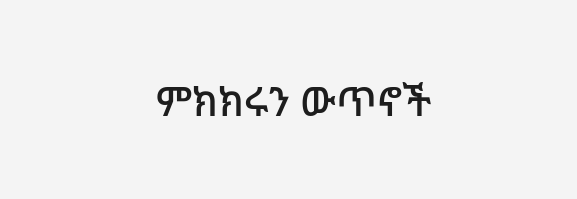ምክክሩን ውጥኖች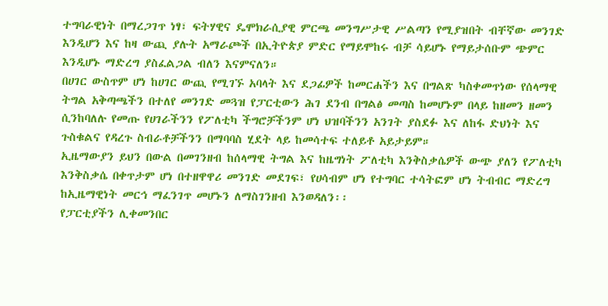ተግባራዊነት በማረጋገጥ ነፃ፣ ፍትሃዊና ዴሞክራሲያዊ ምርጫ መንግሥታዊ ሥልጣን የሚያዝበት ብቸኛው መንገድ እንዲሆን እና ከዛ ውጪ ያሉት አማራጮች በኢትዮጵያ ምድር የማይሞከሩ ብቻ ሳይሆኑ የማይታሰቡም ጭምር እንዲሆኑ ማድረግ ያስፈልጋል ብለን እናምናለን።
በሀገር ውስጥም ሆነ ከሀገር ውጪ የሚገኙ አባላት እና ደጋፊዎች ከመርሐችን እና በግልጽ ካስቀመጥነው የሰላማዊ ትግል አቅጣጫችን በተለየ መንገድ መጓዝ የፓርቲውን ሕገ ደንብ በግልፅ መጣስ ከመሆኑም በላይ ከዘመን ዘመን ሲንከባለሉ የመጡ የሀገራችንን የፖለቲካ ችግሮቻችንም ሆነ ህዝባችንን አንገት ያስደፉ እና ለከፋ ድህነት እና ጉስቁልና የዳረጉ ስብራቶቻችንን በማባባስ ሂደት ላይ ከመሳተፍ ተለይቶ አይታይም።
ኢዜማውያን ይህን በውል በመገንዘብ ከሰላማዊ ትግል እና ከዜግነት ፖለቲካ እንቅስቃሴዎች ውጭ ያለን የፖለቲካ እንቅስቃሴ በቀጥታም ሆነ በተዘዋዋሪ መንገድ መደገፍ፣ የሀሳብም ሆነ የተግባር ተሳትፎም ሆነ ትብብር ማድረግ ከኢዜማዊነት መርኅ ማፈንገጥ መሆኑን ለማስገንዘብ እንወዳለን፡፡
የፓርቲያችን ሊቀመንበር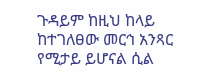ጉዳይም ከዚህ ከላይ ከተገለፀው መርኅ አንጻር የሚታይ ይሆናል ሲል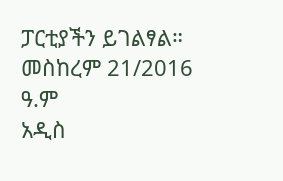ፓርቲያችን ይገልፃል።
መስከረም 21/2016 ዓ.ም
አዲስ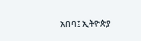አበባ፤ ኢትዮጵያ